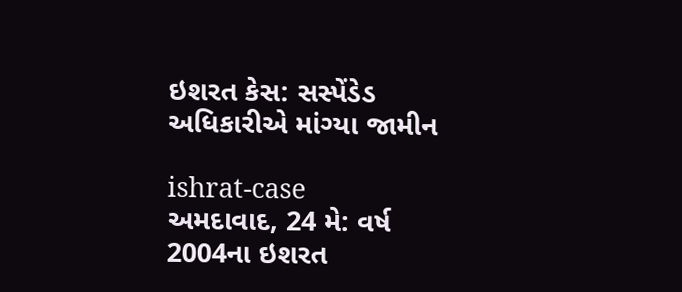ઇશરત કેસ: સસ્પેંડેડ અધિકારીએ માંગ્યા જામીન

ishrat-case
અમદાવાદ, 24 મે: વર્ષ 2004ના ઇશરત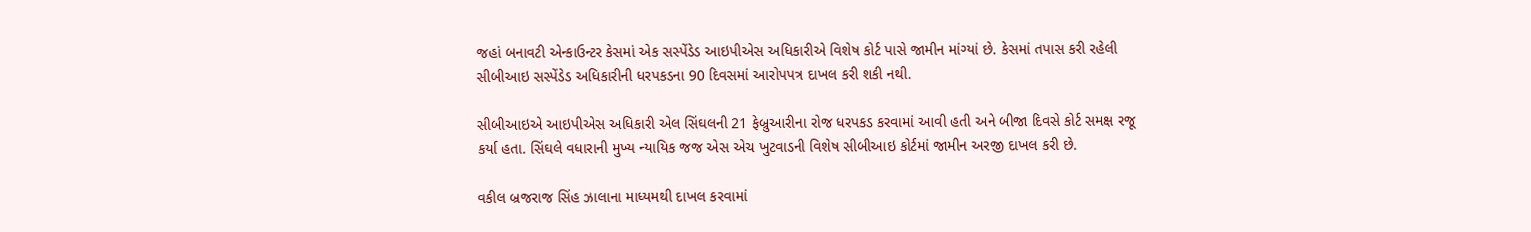જહાં બનાવટી એન્કાઉન્ટર કેસમાં એક સસ્પેંડેડ આઇપીએસ અધિકારીએ વિશેષ કોર્ટ પાસે જામીન માંગ્યાં છે. કેસમાં તપાસ કરી રહેલી સીબીઆઇ સસ્પેંડેડ અધિકારીની ધરપકડના 90 દિવસમાં આરોપપત્ર દાખલ કરી શકી નથી.

સીબીઆઇએ આઇપીએસ અધિકારી એલ સિંઘલની 21 ફેબ્રુઆરીના રોજ ધરપકડ કરવામાં આવી હતી અને બીજા દિવસે કોર્ટ સમક્ષ રજૂ કર્યા હતા. સિંઘલે વધારાની મુખ્ય ન્યાયિક જજ એસ એચ ખુટવાડની વિશેષ સીબીઆઇ કોર્ટમાં જામીન અરજી દાખલ કરી છે.

વકીલ બ્રજરાજ સિંહ ઝાલાના માધ્યમથી દાખલ કરવામાં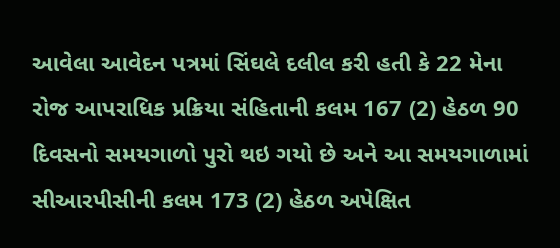આવેલા આવેદન પત્રમાં સિંઘલે દલીલ કરી હતી કે 22 મેના રોજ આપરાધિક પ્રક્રિયા સંહિતાની કલમ 167 (2) હેઠળ 90 દિવસનો સમયગાળો પુરો થઇ ગયો છે અને આ સમયગાળામાં સીઆરપીસીની કલમ 173 (2) હેઠળ અપેક્ષિત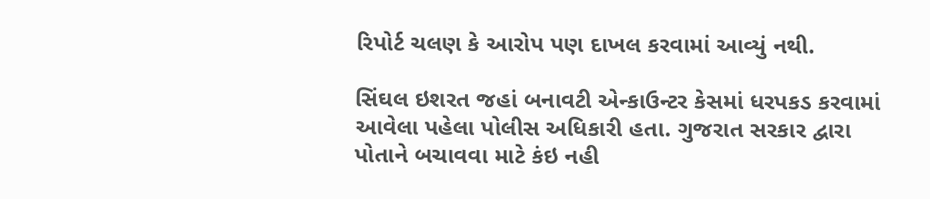રિપોર્ટ ચલણ કે આરોપ પણ દાખલ કરવામાં આવ્યું નથી.

સિંઘલ ઇશરત જહાં બનાવટી એન્કાઉન્ટર કેસમાં ધરપકડ કરવામાં આવેલા પહેલા પોલીસ અધિકારી હતા. ગુજરાત સરકાર દ્વારા પોતાને બચાવવા માટે કંઇ નહી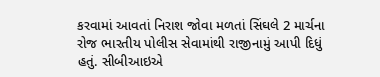કરવામાં આવતાં નિરાશ જોવા મળતાં સિંઘલે 2 માર્ચના રોજ ભારતીય પોલીસ સેવામાંથી રાજીનામું આપી દિધું હતું. સીબીઆઇએ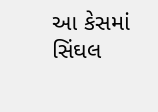આ કેસમાં સિંઘલ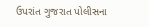ઉપરાંત ગુજરાત પોલીસના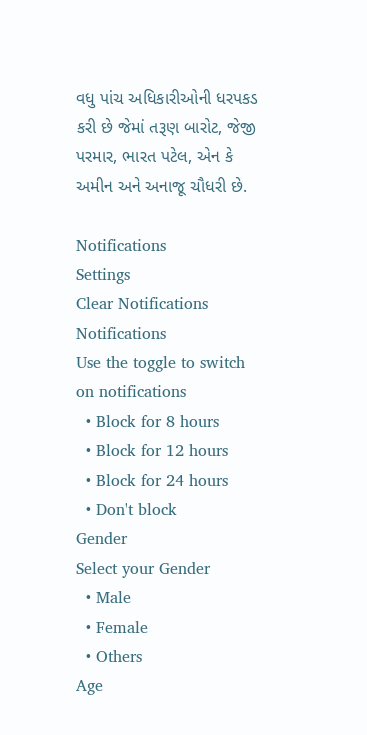વધુ પાંચ અધિકારીઓની ધરપકડ કરી છે જેમાં તરૂણ બારોટ, જેજી પરમાર, ભારત પટેલ, એન કે અમીન અને અનાજૂ ચૌધરી છે.

Notifications
Settings
Clear Notifications
Notifications
Use the toggle to switch on notifications
  • Block for 8 hours
  • Block for 12 hours
  • Block for 24 hours
  • Don't block
Gender
Select your Gender
  • Male
  • Female
  • Others
Age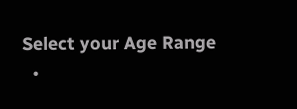Select your Age Range
  •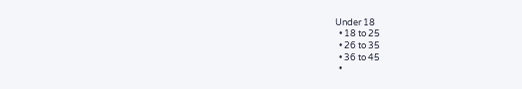Under 18
  • 18 to 25
  • 26 to 35
  • 36 to 45
  •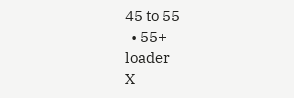45 to 55
  • 55+
loader
X